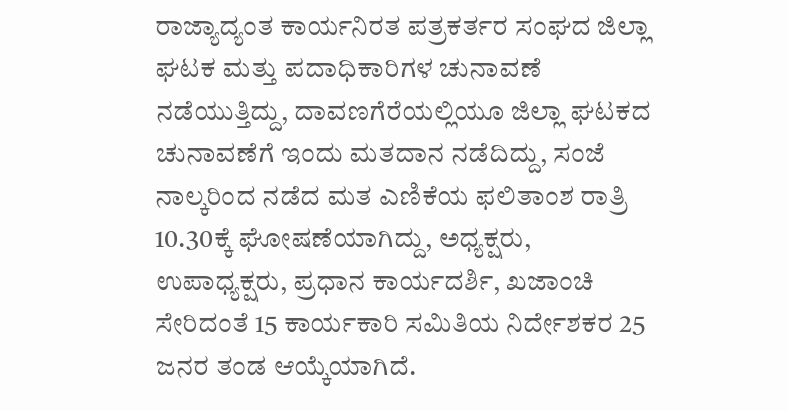ರಾಜ್ಯಾದ್ಯಂತ ಕಾರ್ಯನಿರತ ಪತ್ರಕರ್ತರ ಸಂಘದ ಜಿಲ್ಲಾ ಘಟಕ ಮತ್ತು ಪದಾಧಿಕಾರಿಗಳ ಚುನಾವಣೆ ನಡೆಯುತ್ತಿದ್ದು, ದಾವಣಗೆರೆಯಲ್ಲಿಯೂ ಜಿಲ್ಲಾ ಘಟಕದ ಚುನಾವಣೆಗೆ ಇಂದು ಮತದಾನ ನಡೆದಿದ್ದು, ಸಂಜೆ ನಾಲ್ಕರಿಂದ ನಡೆದ ಮತ ಎಣಿಕೆಯ ಫಲಿತಾಂಶ ರಾತ್ರಿ 10.30ಕ್ಕೆ ಘೋಷಣೆಯಾಗಿದ್ದು, ಅಧ್ಯಕ್ಷರು, ಉಪಾಧ್ಯಕ್ಷರು, ಪ್ರಧಾನ ಕಾರ್ಯದರ್ಶಿ, ಖಜಾಂಚಿ ಸೇರಿದಂತೆ 15 ಕಾರ್ಯಕಾರಿ ಸಮಿತಿಯ ನಿರ್ದೇಶಕರ 25 ಜನರ ತಂಡ ಆಯ್ಕೆಯಾಗಿದೆ.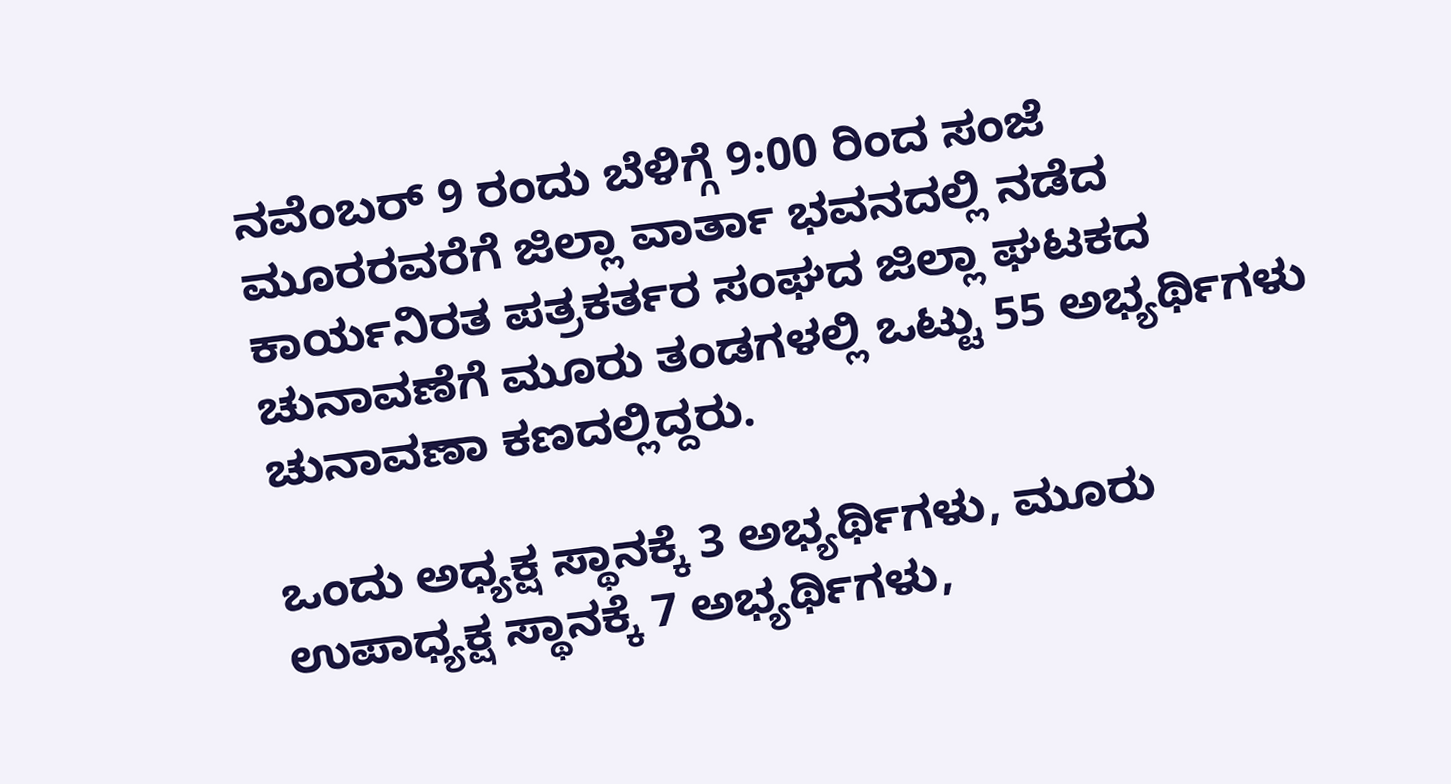ನವೆಂಬರ್ 9 ರಂದು ಬೆಳಿಗ್ಗೆ 9:00 ರಿಂದ ಸಂಜೆ ಮೂರರವರೆಗೆ ಜಿಲ್ಲಾ ವಾರ್ತಾ ಭವನದಲ್ಲಿ ನಡೆದ ಕಾರ್ಯನಿರತ ಪತ್ರಕರ್ತರ ಸಂಘದ ಜಿಲ್ಲಾ ಘಟಕದ ಚುನಾವಣೆಗೆ ಮೂರು ತಂಡಗಳಲ್ಲಿ ಒಟ್ಟು 55 ಅಭ್ಯರ್ಥಿಗಳು ಚುನಾವಣಾ ಕಣದಲ್ಲಿದ್ದರು.

ಒಂದು ಅಧ್ಯಕ್ಷ ಸ್ಥಾನಕ್ಕೆ 3 ಅಭ್ಯರ್ಥಿಗಳು, ಮೂರು ಉಪಾಧ್ಯಕ್ಷ ಸ್ಥಾನಕ್ಕೆ 7 ಅಭ್ಯರ್ಥಿಗಳು,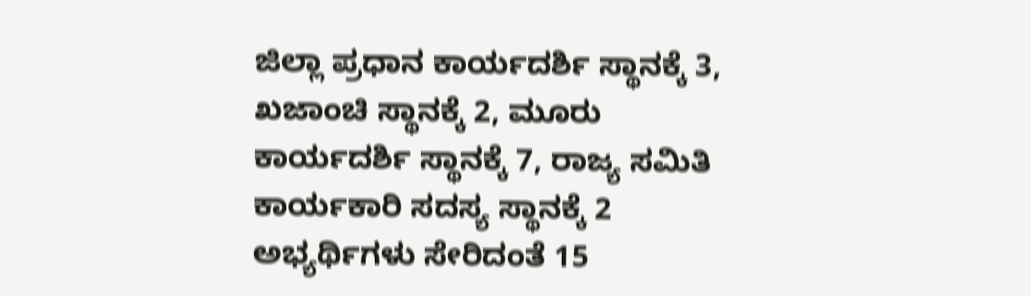ಜಿಲ್ಲಾ ಪ್ರಧಾನ ಕಾರ್ಯದರ್ಶಿ ಸ್ಥಾನಕ್ಕೆ 3, ಖಜಾಂಚಿ ಸ್ಥಾನಕ್ಕೆ 2, ಮೂರು ಕಾರ್ಯದರ್ಶಿ ಸ್ಥಾನಕ್ಕೆ 7, ರಾಜ್ಯ ಸಮಿತಿ ಕಾರ್ಯಕಾರಿ ಸದಸ್ಯ ಸ್ಥಾನಕ್ಕೆ 2 ಅಭ್ಯರ್ಥಿಗಳು ಸೇರಿದಂತೆ 15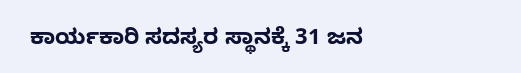ಕಾರ್ಯಕಾರಿ ಸದಸ್ಯರ ಸ್ಥಾನಕ್ಕೆ 31 ಜನ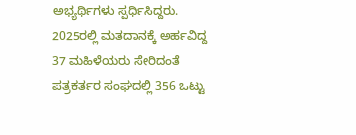ಅಭ್ಯರ್ಥಿಗಳು ಸ್ಪರ್ಧಿಸಿದ್ದರು. 2025ರಲ್ಲಿ ಮತದಾನಕ್ಕೆ ಅರ್ಹವಿದ್ದ 37 ಮಹಿಳೆಯರು ಸೇರಿದಂತೆ ಪತ್ರಕರ್ತರ ಸಂಘದಲ್ಲಿ 356 ಒಟ್ಟು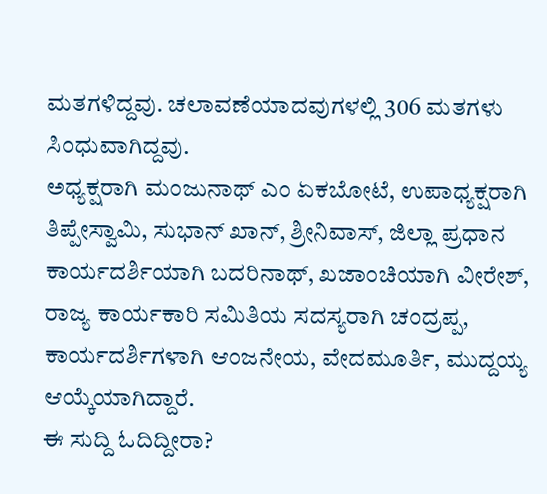ಮತಗಳಿದ್ದವು. ಚಲಾವಣೆಯಾದವುಗಳಲ್ಲಿ 306 ಮತಗಳು ಸಿಂಧುವಾಗಿದ್ದವು.
ಅಧ್ಯಕ್ಷರಾಗಿ ಮಂಜುನಾಥ್ ಎಂ ಏಕಬೋಟೆ, ಉಪಾಧ್ಯಕ್ಷರಾಗಿ ತಿಪ್ಪೇಸ್ವಾಮಿ, ಸುಭಾನ್ ಖಾನ್, ಶ್ರೀನಿವಾಸ್, ಜಿಲ್ಲಾ ಪ್ರಧಾನ ಕಾರ್ಯದರ್ಶಿಯಾಗಿ ಬದರಿನಾಥ್, ಖಜಾಂಚಿಯಾಗಿ ವೀರೇಶ್, ರಾಜ್ಯ ಕಾರ್ಯಕಾರಿ ಸಮಿತಿಯ ಸದಸ್ಯರಾಗಿ ಚಂದ್ರಪ್ಪ, ಕಾರ್ಯದರ್ಶಿಗಳಾಗಿ ಆಂಜನೇಯ, ವೇದಮೂರ್ತಿ, ಮುದ್ದಯ್ಯ ಆಯ್ಕೆಯಾಗಿದ್ದಾರೆ.
ಈ ಸುದ್ದಿ ಓದಿದ್ದೀರಾ?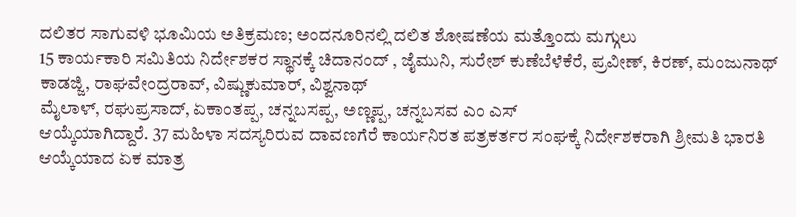ದಲಿತರ ಸಾಗುವಳಿ ಭೂಮಿಯ ಅತಿಕ್ರಮಣ; ಅಂದನೂರಿನಲ್ಲಿ ದಲಿತ ಶೋಷಣೆಯ ಮತ್ತೊಂದು ಮಗ್ಗುಲು
15 ಕಾರ್ಯಕಾರಿ ಸಮಿತಿಯ ನಿರ್ದೇಶಕರ ಸ್ಥಾನಕ್ಕೆ ಚಿದಾನಂದ್ , ಜೈಮುನಿ, ಸುರೇಶ್ ಕುಣೆಬೆಳೆಕೆರೆ, ಪ್ರವೀಣ್, ಕಿರಣ್, ಮಂಜುನಾಥ್ ಕಾಡಜ್ಜಿ, ರಾಘವೇಂದ್ರರಾವ್, ವಿಷ್ಣುಕುಮಾರ್, ವಿಶ್ವನಾಥ್
ಮೈಲಾಳ್, ರಘುಪ್ರಸಾದ್, ಏಕಾಂತಪ್ಪ, ಚನ್ನಬಸಪ್ಪ, ಅಣ್ಣಪ್ಪ, ಚನ್ನಬಸವ ಎಂ ಎಸ್
ಆಯ್ಕೆಯಾಗಿದ್ದಾರೆ. 37 ಮಹಿಳಾ ಸದಸ್ಯರಿರುವ ದಾವಣಗೆರೆ ಕಾರ್ಯನಿರತ ಪತ್ರಕರ್ತರ ಸಂಘಕ್ಕೆ ನಿರ್ದೇಶಕರಾಗಿ ಶ್ರೀಮತಿ ಭಾರತಿ ಆಯ್ಕೆಯಾದ ಏಕ ಮಾತ್ರ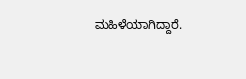ಮಹಿಳೆಯಾಗಿದ್ದಾರೆ.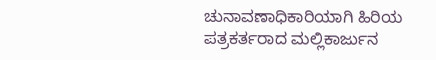ಚುನಾವಣಾಧಿಕಾರಿಯಾಗಿ ಹಿರಿಯ ಪತ್ರಕರ್ತರಾದ ಮಲ್ಲಿಕಾರ್ಜುನ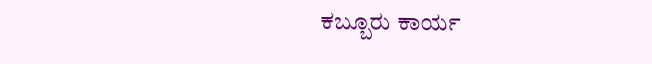ಕಬ್ಬೂರು ಕಾರ್ಯ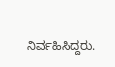ನಿರ್ವಹಿಸಿದ್ದರು.